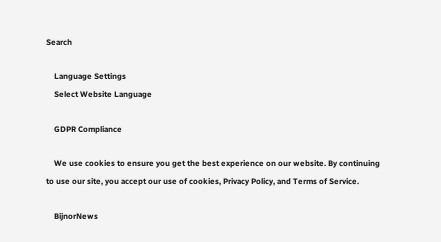Search

    Language Settings
    Select Website Language

    GDPR Compliance

    We use cookies to ensure you get the best experience on our website. By continuing to use our site, you accept our use of cookies, Privacy Policy, and Terms of Service.

    BijnorNews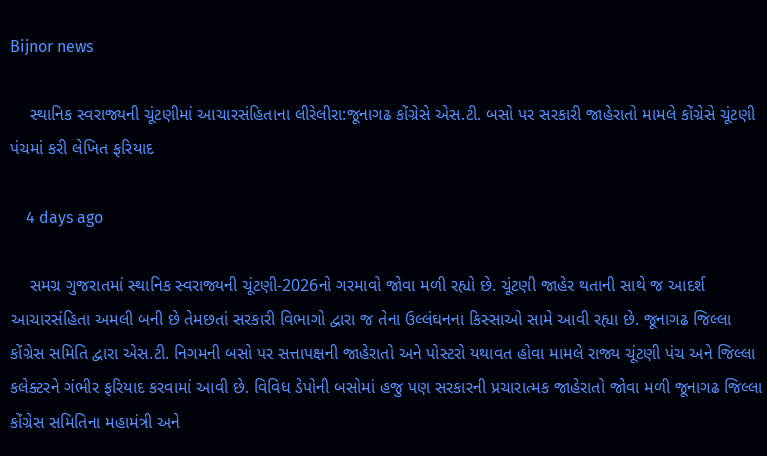Bijnor news

    સ્થાનિક સ્વરાજ્યની ચૂંટણીમાં આચારસંહિતાના લીરેલીરા:જૂનાગઢ કોંગ્રેસે એસ.ટી. બસો પર સરકારી જાહેરાતો મામલે કોંગ્રેસે ચૂંટણી પંચમાં કરી લેખિત ફરિયાદ

    4 days ago

    સમગ્ર ગુજરાતમાં સ્થાનિક સ્વરાજ્યની ચૂંટણી-2026નો ગરમાવો જોવા મળી રહ્યો છે. ચૂંટણી જાહેર થતાની સાથે જ આદર્શ આચારસંહિતા અમલી બની છે તેમછતાં સરકારી વિભાગો દ્વારા જ તેના ઉલ્લંઘનના કિસ્સાઓ સામે આવી રહ્યા છે. જૂનાગઢ જિલ્લા કોંગ્રેસ સમિતિ દ્વારા એસ.ટી. નિગમની બસો પર સત્તાપક્ષની જાહેરાતો અને પોસ્ટરો યથાવત હોવા મામલે રાજ્ય ચૂંટણી પંચ અને જિલ્લા કલેક્ટરને ગંભીર ફરિયાદ કરવામાં આવી છે. વિવિધ ડેપોની બસોમાં હજુ પણ સરકારની પ્રચારાત્મક જાહેરાતો જોવા મળી જૂનાગઢ જિલ્લા કોંગ્રેસ સમિતિના મહામંત્રી અને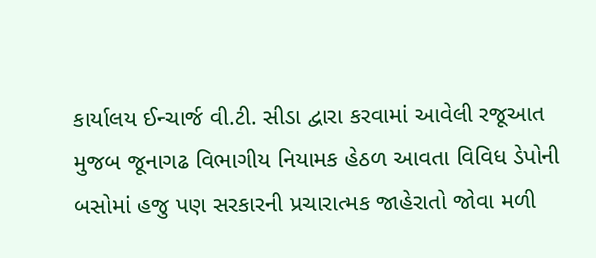કાર્યાલય ઈન્ચાર્જ વી.ટી. સીડા દ્વારા કરવામાં આવેલી રજૂઆત મુજબ જૂનાગઢ વિભાગીય નિયામક હેઠળ આવતા વિવિધ ડેપોની બસોમાં હજુ પણ સરકારની પ્રચારાત્મક જાહેરાતો જોવા મળી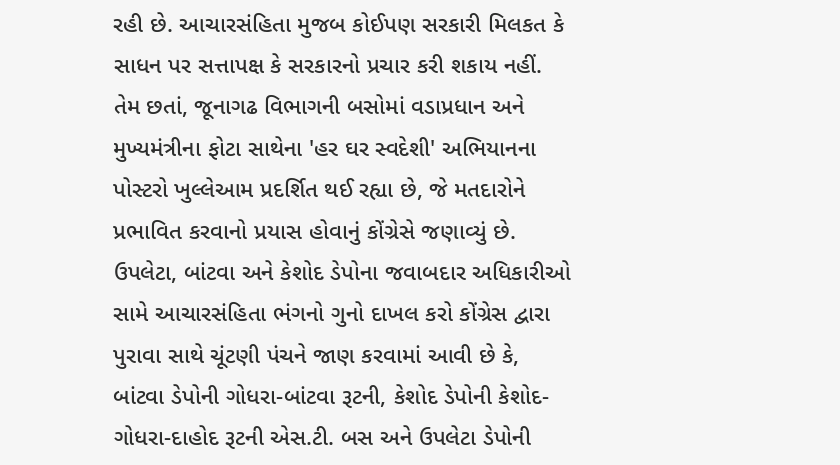રહી છે. આચારસંહિતા મુજબ કોઈપણ સરકારી મિલકત કે સાધન પર સત્તાપક્ષ કે સરકારનો પ્રચાર કરી શકાય નહીં. તેમ છતાં, જૂનાગઢ વિભાગની બસોમાં વડાપ્રધાન અને મુખ્યમંત્રીના ફોટા સાથેના 'હર ઘર સ્વદેશી' અભિયાનના પોસ્ટરો ખુલ્લેઆમ પ્રદર્શિત થઈ રહ્યા છે, જે મતદારોને પ્રભાવિત કરવાનો પ્રયાસ હોવાનું કોંગ્રેસે જણાવ્યું છે. ઉપલેટા, બાંટવા અને કેશોદ ડેપોના જવાબદાર અધિકારીઓ સામે આચારસંહિતા ભંગનો ગુનો દાખલ કરો કોંગ્રેસ દ્વારા પુરાવા સાથે ચૂંટણી પંચને જાણ કરવામાં આવી છે કે, બાંટવા ડેપોની ગોધરા-બાંટવા રૂટની, કેશોદ ડેપોની કેશોદ-ગોધરા-દાહોદ રૂટની એસ.ટી. બસ અને ઉપલેટા ડેપોની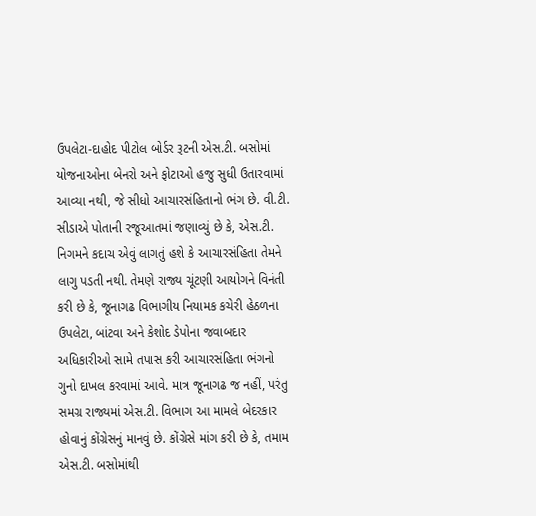ઉપલેટા-દાહોદ પીટોલ બોર્ડર રૂટની એસ.ટી. બસોમાં યોજનાઓના બેનરો અને ફોટાઓ હજુ સુધી ઉતારવામાં આવ્યા નથી, જે સીધો આચારસંહિતાનો ભંગ છે. વી.ટી. સીડાએ પોતાની રજૂઆતમાં જણાવ્યું છે કે, એસ.ટી. નિગમને કદાચ એવું લાગતું હશે કે આચારસંહિતા તેમને લાગુ પડતી નથી. તેમણે રાજ્ય ચૂંટણી આયોગને વિનંતી કરી છે કે, જૂનાગઢ વિભાગીય નિયામક કચેરી હેઠળના ઉપલેટા, બાંટવા અને કેશોદ ડેપોના જવાબદાર અધિકારીઓ સામે તપાસ કરી આચારસંહિતા ભંગનો ગુનો દાખલ કરવામાં આવે. માત્ર જૂનાગઢ જ નહીં, પરંતુ સમગ્ર રાજ્યમાં એસ.ટી. વિભાગ આ મામલે બેદરકાર હોવાનું કોંગ્રેસનું માનવું છે. કોંગ્રેસે માંગ કરી છે કે, તમામ એસ.ટી. બસોમાંથી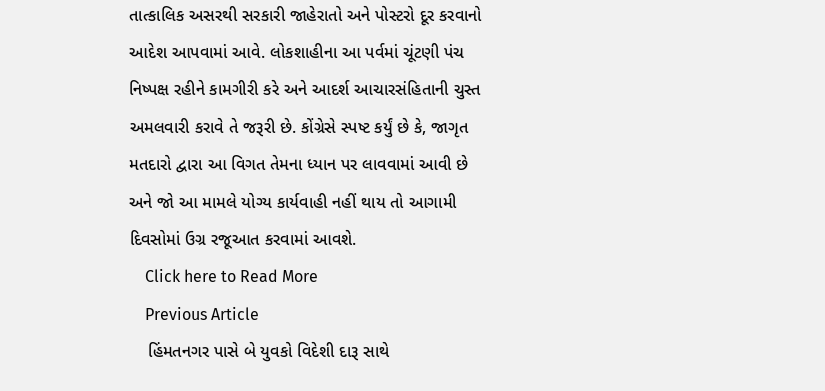તાત્કાલિક અસરથી સરકારી જાહેરાતો અને પોસ્ટરો દૂર કરવાનો આદેશ આપવામાં આવે. લોકશાહીના આ પર્વમાં ચૂંટણી પંચ નિષ્પક્ષ રહીને કામગીરી કરે અને આદર્શ આચારસંહિતાની ચુસ્ત અમલવારી કરાવે તે જરૂરી છે. કોંગ્રેસે સ્પષ્ટ કર્યું છે કે, જાગૃત મતદારો દ્વારા આ વિગત તેમના ધ્યાન પર લાવવામાં આવી છે અને જો આ મામલે યોગ્ય કાર્યવાહી નહીં થાય તો આગામી દિવસોમાં ઉગ્ર રજૂઆત કરવામાં આવશે.
    Click here to Read More
    Previous Article
    હિંમતનગર પાસે બે યુવકો વિદેશી દારૂ સાથે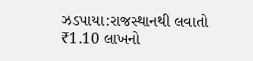ઝડપાયા:રાજસ્થાનથી લવાતો ₹1.10 લાખનો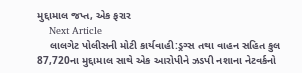મુદ્દામાલ જપ્ત, એક ફરાર
    Next Article
    લાલગેટ પોલીસની મોટી કાર્યવાહી:ડ્રગ્સ તથા વાહન સહિત કુલ 87,720ના મુદ્દામાલ સાથે એક આરોપીને ઝડપી નશાના નેટવર્કનો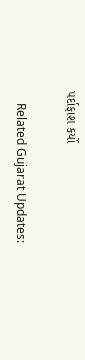પર્દાફાશ કર્યો

    Related Gujarat Updates: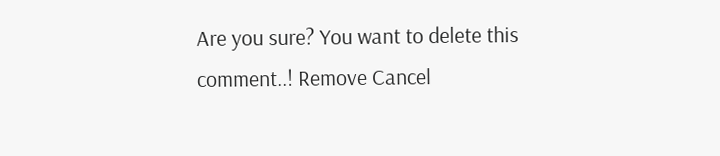Are you sure? You want to delete this comment..! Remove Cancel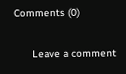Comments (0)

      Leave a comment